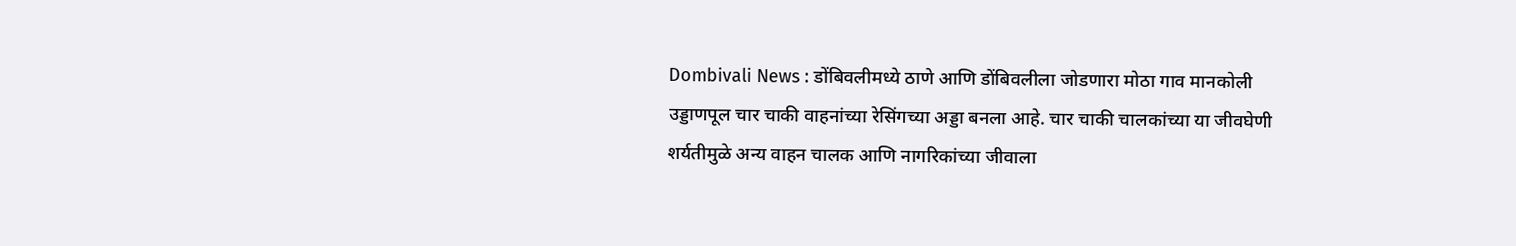Dombivali News : डोंबिवलीमध्ये ठाणे आणि डोंबिवलीला जोडणारा मोठा गाव मानकोली उड्डाणपूल चार चाकी वाहनांच्या रेसिंगच्या अड्डा बनला आहे. चार चाकी चालकांच्या या जीवघेणी शर्यतीमुळे अन्य वाहन चालक आणि नागरिकांच्या जीवाला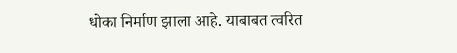धोका निर्माण झाला आहे. याबाबत त्वरित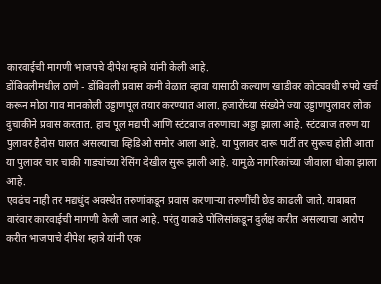कारवाईची मागणी भाजपचे दीपेश म्हात्रे यांनी केली आहे.
डोंबिवलीमधील ठाणे - डोंबिवली प्रवास कमी वेळात व्हावा यासाठी कल्याण खाडीवर कोट्यवधी रुपये खर्च करून मोठा गाव मानकोली उड्डाणपूल तयार करण्यात आला. हजारोंच्या संख्येने ज्या उड्डाणपुलावर लोक दुचाकीने प्रवास करतात. हाच पूल मद्यपी आणि स्टंटबाज तरुणाचा अड्डा झाला आहे. स्टंटबाज तरुण या पुलावर हैदोस घालत असल्याचा व्हिडिओ समोर आला आहे. या पुलावर दारू पार्टी तर सुरूच होती आता या पुलावर चार चाकी गाड्यांच्या रेसिंग देखील सुरू झाली आहे. यामुळे नागरिकांच्या जीवाला धोका झाला आहे.
एवढंच नाही तर मद्यधुंद अवस्थेत तरुणांकडून प्रवास करणाऱ्या तरुणींची छेड काढली जाते. याबाबत वारंवार कारवाईची मागणी केली जात आहे. परंतु याकडे पोलिसांकडून दुर्लक्ष करीत असल्याचा आरोप करीत भाजपाचे दीपेश म्हात्रे यांनी एक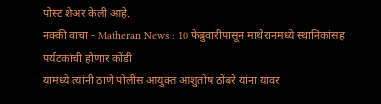पोस्ट शेअर केली आहे.
नक्की वाचा - Matheran News : 10 फेब्रुवारीपासून माथेरानमध्ये स्थानिकांसह पर्यटकांची होणार कोंडी
यामध्ये त्यांनी ठाणे पोलीस आयुक्त आशुतोष ठोंबरे यांना यावर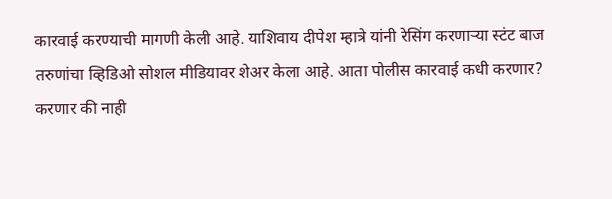कारवाई करण्याची मागणी केली आहे. याशिवाय दीपेश म्हात्रे यांनी रेसिंग करणाऱ्या स्टंट बाज तरुणांचा व्हिडिओ सोशल मीडियावर शेअर केला आहे. आता पोलीस कारवाई कधी करणार? करणार की नाही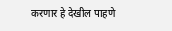करणार हे देखील पाहणे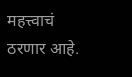महत्त्वाचं ठरणार आहे.